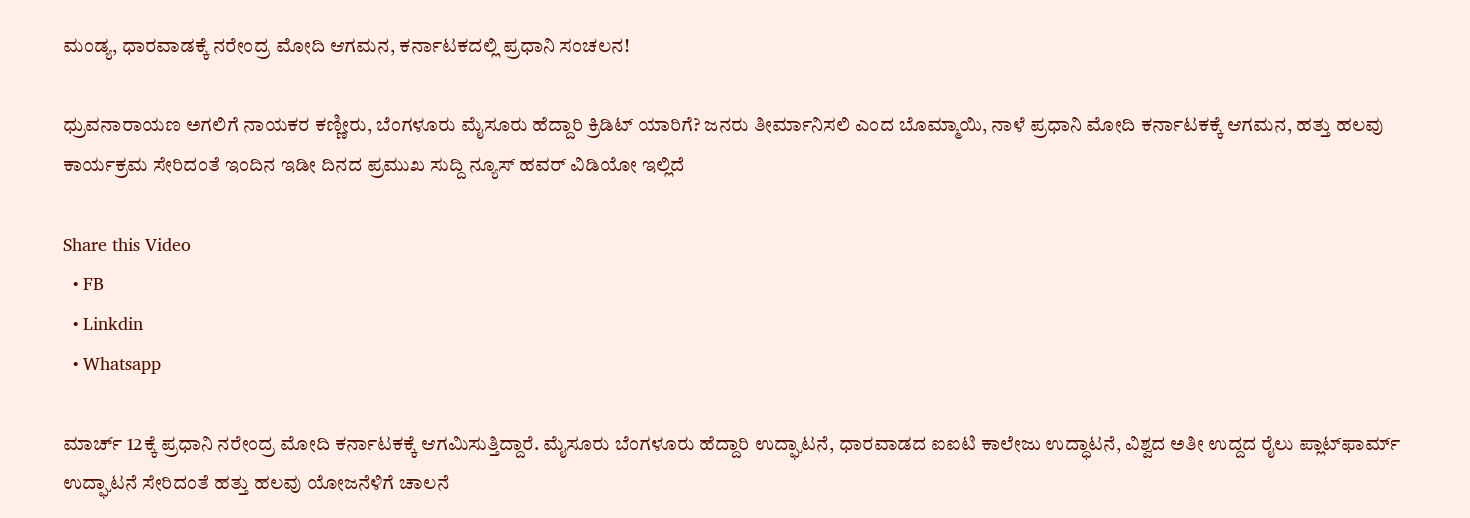ಮಂಡ್ಯ, ಧಾರವಾಡಕ್ಕೆ ನರೇಂದ್ರ ಮೋದಿ ಆಗಮನ, ಕರ್ನಾಟಕದಲ್ಲಿ ಪ್ರಧಾನಿ ಸಂಚಲನ!

ಧ್ರುವನಾರಾಯಣ ಅಗಲಿಗೆ ನಾಯಕರ ಕಣ್ಣೀರು, ಬೆಂಗಳೂರು ಮೈಸೂರು ಹೆದ್ದಾರಿ ಕ್ರಿಡಿಟ್ ಯಾರಿಗೆ? ಜನರು ತೀರ್ಮಾನಿಸಲಿ ಎಂದ ಬೊಮ್ಮಾಯಿ, ನಾಳೆ ಪ್ರಧಾನಿ ಮೋದಿ ಕರ್ನಾಟಕಕ್ಕೆ ಆಗಮನ, ಹತ್ತು ಹಲವು ಕಾರ್ಯಕ್ರಮ ಸೇರಿದಂತೆ ಇಂದಿನ ಇಡೀ ದಿನದ ಪ್ರಮುಖ ಸುದ್ದಿ ನ್ಯೂಸ್ ಹವರ್ ವಿಡಿಯೋ ಇಲ್ಲಿದೆ

Share this Video
  • FB
  • Linkdin
  • Whatsapp

ಮಾರ್ಚ್ 12ಕ್ಕೆ ಪ್ರಧಾನಿ ನರೇಂದ್ರ ಮೋದಿ ಕರ್ನಾಟಕಕ್ಕೆ ಆಗಮಿಸುತ್ತಿದ್ದಾರೆ. ಮೈಸೂರು ಬೆಂಗಳೂರು ಹೆದ್ದಾರಿ ಉದ್ಘಾಟನೆ, ಧಾರವಾಡದ ಐಐಟಿ ಕಾಲೇಜು ಉದ್ಧಾಟನೆ, ವಿಶ್ವದ ಅತೀ ಉದ್ದದ ರೈಲು ಪ್ಲಾಟ್‌ಫಾರ್ಮ್ ಉದ್ಘಾಟನೆ ಸೇರಿದಂತೆ ಹತ್ತು ಹಲವು ಯೋಜನೆಳಿಗೆ ಚಾಲನೆ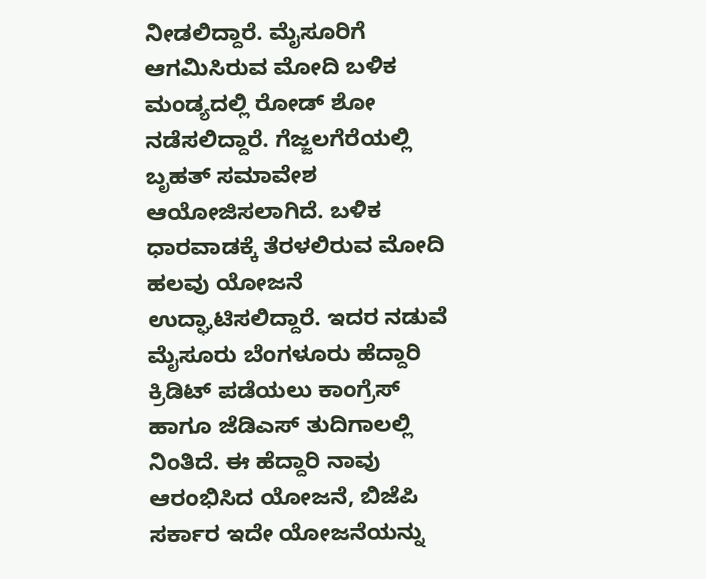ನೀಡಲಿದ್ದಾರೆ. ಮೈಸೂರಿಗೆ ಆಗಮಿಸಿರುವ ಮೋದಿ ಬಳಿಕ ಮಂಡ್ಯದಲ್ಲಿ ರೋಡ್ ಶೋ ನಡೆಸಲಿದ್ದಾರೆ. ಗೆಜ್ಜಲಗೆರೆಯಲ್ಲಿ ಬೃಹತ್ ಸಮಾವೇಶ ಆಯೋಜಿಸಲಾಗಿದೆ. ಬಳಿಕ ಧಾರವಾಡಕ್ಕೆ ತೆರಳಲಿರುವ ಮೋದಿ ಹಲವು ಯೋಜನೆ ಉದ್ಘಾಟಿಸಲಿದ್ದಾರೆ. ಇದರ ನಡುವೆ ಮೈಸೂರು ಬೆಂಗಳೂರು ಹೆದ್ದಾರಿ ಕ್ರಿಡಿಟ್ ಪಡೆಯಲು ಕಾಂಗ್ರೆಸ್ ಹಾಗೂ ಜೆಡಿಎಸ್ ತುದಿಗಾಲಲ್ಲಿ ನಿಂತಿದೆ. ಈ ಹೆದ್ದಾರಿ ನಾವು ಆರಂಭಿಸಿದ ಯೋಜನೆ, ಬಿಜೆಪಿ ಸರ್ಕಾರ ಇದೇ ಯೋಜನೆಯನ್ನು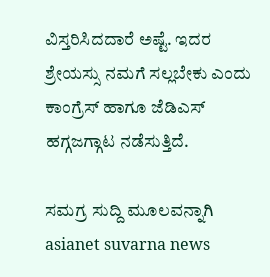ವಿಸ್ತರಿಸಿದದಾರೆ ಅಷ್ಟೆ. ಇದರ ಶ್ರೇಯಸ್ಸು ನಮಗೆ ಸಲ್ಲಬೇಕು ಎಂದು ಕಾಂಗ್ರೆಸ್ ಹಾಗೂ ಜೆಡಿಎಸ್ ಹಗ್ಗಜಗ್ಗಾಟ ನಡೆಸುತ್ತಿದೆ.

ಸಮಗ್ರ ಸುದ್ದಿ ಮೂಲವನ್ನಾಗಿ asianet suvarna news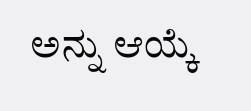ಅನ್ನು ಆಯ್ಕೆ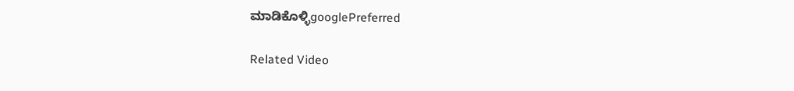ಮಾಡಿಕೊಳ್ಳಿgooglePreferred

Related Video